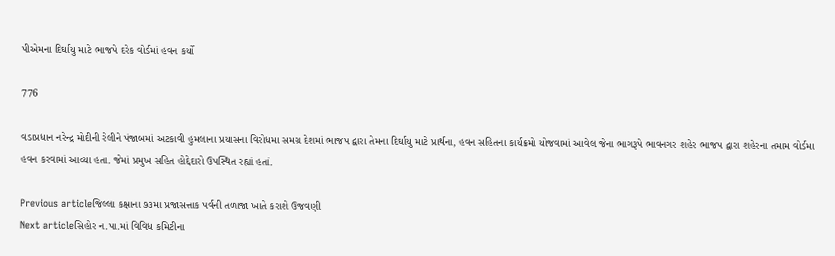પીએમના દિર્ઘાયુ માટે ભાજપે દરેક વોર્ડમાં હવન કર્યો

776

વડાપ્રધાન નરેન્દ્ર મોદીની રેલીને પંજાબમાં અટકાવી હુમલાના પ્રયાસના વિરોધમા સમગ્ર દેશમાં ભાજપ દ્વારા તેમના દિર્ઘાયુ માટે પ્રાર્થના, હવન સહિતના કાર્યક્રમો યોજવામાં આવેલ જેના ભાગરૂપે ભાવનગર શહેર ભાજપ દ્વારા શહેરના તમામ વોર્ડમા હવન કરવામાં આવ્યા હતા. જેમાં પ્રમુખ સહિત હોદ્દેદારો ઉપસ્થિત રહ્યાં હતાં.

Previous articleજિલ્લા કક્ષાના ૭૩મા પ્રજાસત્તાક પર્વની તળાજા ખાતે કરાશે ઉજવણી
Next articleસિહોર ન.પા.માં વિવિધ કમિટીના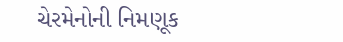ચેરમેનોની નિમણૂક